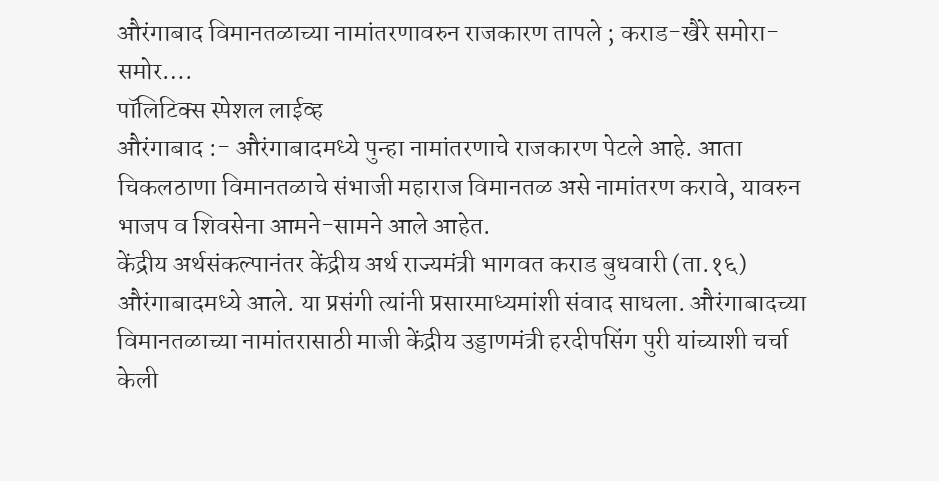औरंगाबाद विमानतळाच्या नामांतरणावरुन राजकारण तापले ; कराड-खैरे समोरा-समोर….
पॉलिटिक्स स्पेशल लाईव्ह
औरंगाबाद :- औरंगाबादमध्ये पुन्हा नामांतरणाचे राजकारण पेटले आहे. आता चिकलठाणा विमानतळाचे संभाजी महाराज विमानतळ असे नामांतरण करावे, यावरुन भाजप व शिवसेना आमने-सामने आले आहेत.
केंद्रीय अर्थसंकल्पानंतर केंद्रीय अर्थ राज्यमंत्री भागवत कराड बुधवारी (ता.१६) औरंगाबादमध्ये आले. या प्रसंगी त्यांनी प्रसारमाध्यमांशी संवाद साधला. औरंगाबादच्या विमानतळाच्या नामांतरासाठी माजी केंद्रीय उड्डाणमंत्री हरदीपसिंग पुरी यांच्याशी चर्चा केली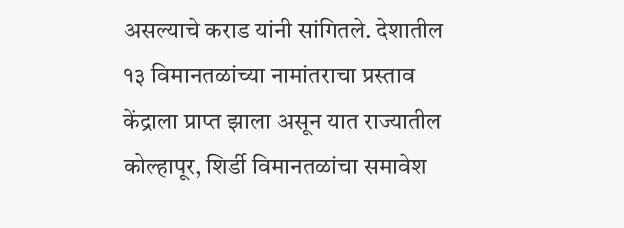असल्याचे कराड यांनी सांगितले. देशातील १३ विमानतळांच्या नामांतराचा प्रस्ताव केंद्राला प्राप्त झाला असून यात राज्यातील कोल्हापूर, शिर्डी विमानतळांचा समावेश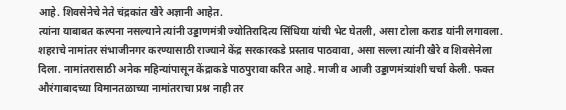आहे. शिवसेनेचे नेते चंद्रकांत खैरे अज्ञानी आहेत.
त्यांना याबाबत कल्पना नसल्याने त्यांनी उड्डाणमंत्री ज्योतिरादित्य सिंधिया यांची भेट घेतली, असा टोला कराड यांनी लगावला. शहराचे नामांतर संभाजीनगर करण्यासाठी राज्याने केंद्र सरकारकडे प्रस्ताव पाठवावा, असा सल्ला त्यांनी खैरे व शिवसेनेला दिला. नामांतरासाठी अनेक महिन्यांपासून केंद्राकडे पाठपुरावा करित आहे. माजी व आजी उड्डाणमंत्र्यांशी चर्चा केली. फक्त औरंगाबादच्या विमानतळाच्या नामांतराचा प्रश्न नाही तर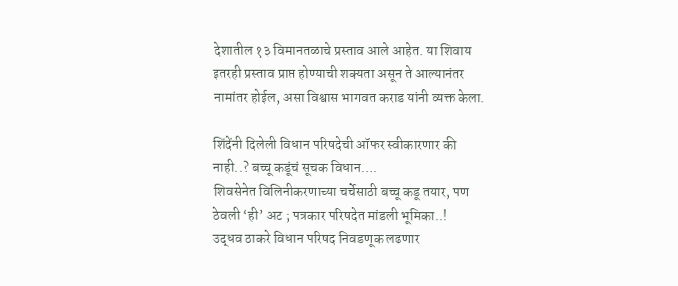देशातील १३ विमानतळाचे प्रस्ताव आले आहेत. या शिवाय इतरही प्रस्ताव प्राप्त होण्याची शक्यता असून ते आल्यानंतर नामांतर होईल, असा विश्वास भागवत कराड यांनी व्यक्त केला.

शिंदेंनी दिलेली विधान परिषदेची ऑफर स्वीकारणार की नाही..? बच्चू कडूंचं सूचक विधान….
शिवसेनेत विलिनीकरणाच्या चर्चेसाठी बच्चू कडू तयार, पण ठेवली ‘ही’ अट ; पत्रकार परिषदेत मांडली भूमिका..!
उद्धव ठाकरे विधान परिषद निवडणूक लढणार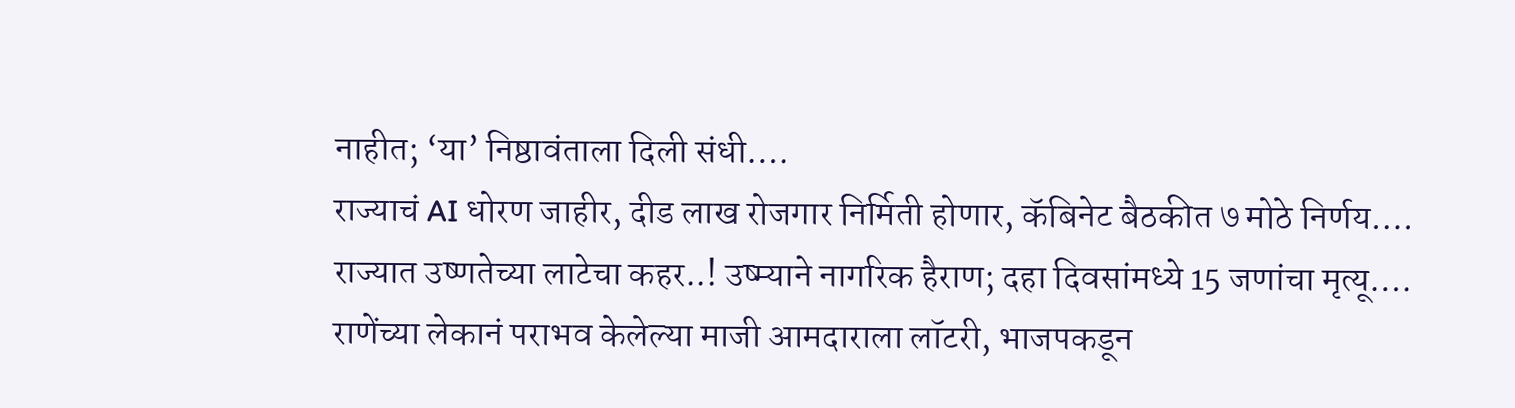नाहीत; ‘या’ निष्ठावंताला दिली संधी….
राज्याचं AI धोरण जाहीर, दीड लाख रोजगार निर्मिती होणार, कॅबिनेट बैठकीत ७ मोठे निर्णय….
राज्यात उष्णतेच्या लाटेचा कहर..! उष्म्याने नागरिक हैराण; दहा दिवसांमध्ये 15 जणांचा मृत्यू….
राणेंच्या लेकानं पराभव केलेल्या माजी आमदाराला लॉटरी, भाजपकडून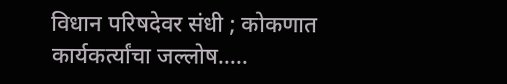विधान परिषदेवर संधी ; कोकणात कार्यकर्त्यांचा जल्लोष…..